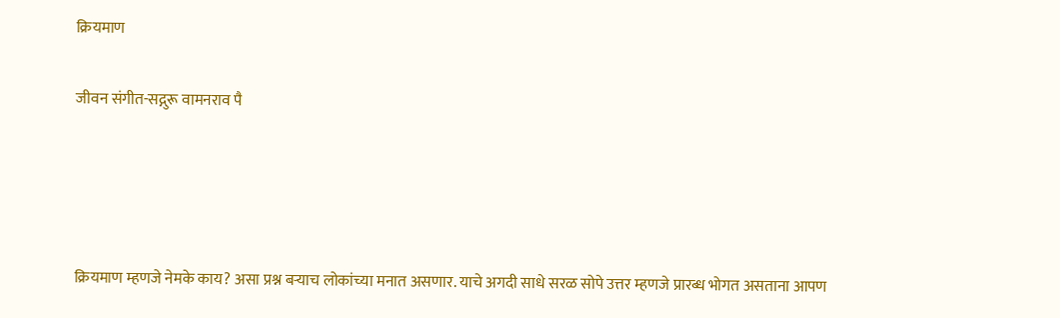क्रियमाण

जीवन संगीत-सद्गुरू वामनराव पै




क्रियमाण म्हणजे नेमके काय? असा प्रश्न बऱ्याच लोकांच्या मनात असणार. याचे अगदी साधे सरळ सोपे उत्तर म्हणजे प्रारब्ध भोगत असताना आपण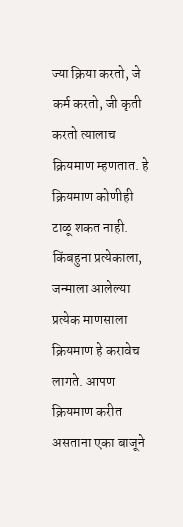ज्या क्रिया करतो, जे कर्म करतो, जी कृती करतो त्यालाच क्रियमाण म्हणतात. हे क्रियमाण कोणीही टाळू शकत नाही. किंबहुना प्रत्येकाला, जन्माला आलेल्या प्रत्येक माणसाला क्रियमाण हे करावेच लागते. आपण क्रियमाण करीत असताना एका बाजूने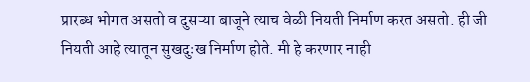प्रारब्ध भोगत असतो व दुसऱ्या बाजूने त्याच वेळी नियती निर्माण करत असतो. ही जी नियती आहे त्यातून सुखदुःख निर्माण होते. मी हे करणार नाही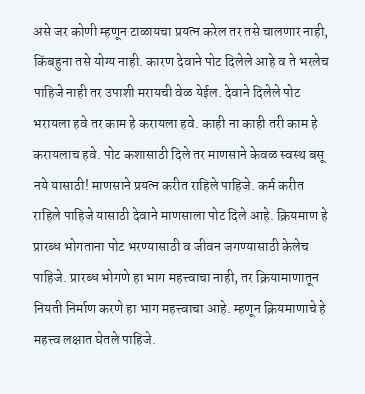असे जर कोणी म्हणून टाळायचा प्रयत्न करेल तर तसे चालणार नाही, किंबहुना तसे योग्य नाही. कारण देवाने पोट दिलेले आहे व ते भरलेच पाहिजे नाही तर उपाशी मरायची वेळ येईल. देवाने दिलेले पोट भरायला हवे तर काम हे करायला हवे. काही ना काही तरी काम हे करायलाच हवे. पोट कशासाठी दिले तर माणसाने केवळ स्वस्थ बसू नये यासाठी! माणसाने प्रयत्न करीत राहिले पाहिजे. कर्म करीत राहिले पाहिजे यासाठी देवाने माणसाला पोट दिले आहे. क्रियमाण हे प्रारब्ध भोगताना पोट भरण्यासाठी व जीवन जगण्यासाठी केलेच पाहिजे. प्रारब्ध भोगणे हा भाग महत्त्वाचा नाही, तर क्रियामाणातून नियती निर्माण करणे हा भाग महत्त्वाचा आहे. म्हणून क्रियमाणाचे हे महत्त्व लक्षात घेतले पाहिजे.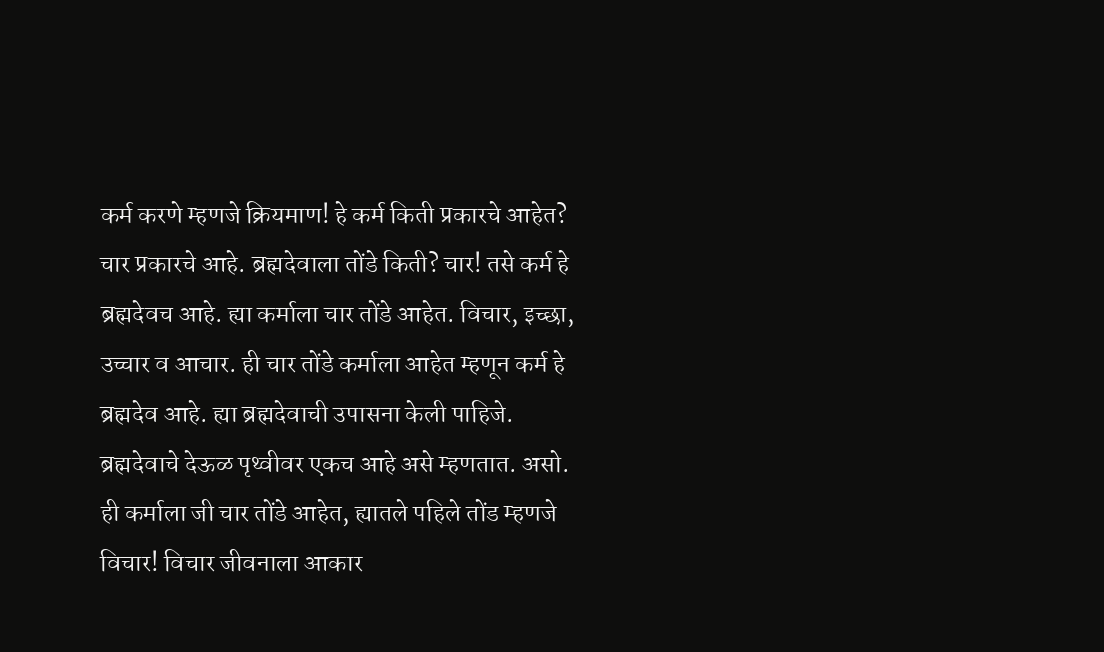कर्म करणे म्हणजे क्रियमाण! हे कर्म किती प्रकारचे आहेत? चार प्रकारचे आहे. ब्रह्मदेवाला तोंडे किती? चार! तसे कर्म हे ब्रह्मदेवच आहे. ह्या कर्माला चार तोंडे आहेत. विचार, इच्छा, उच्चार व आचार. ही चार तोंडे कर्माला आहेत म्हणून कर्म हे ब्रह्मदेव आहे. ह्या ब्रह्मदेवाची उपासना केली पाहिजे. ब्रह्मदेवाचे देऊळ पृथ्वीवर एकच आहे असे म्हणतात. असो. ही कर्माला जी चार तोंडे आहेत, ह्यातले पहिले तोंड म्हणजे विचार! विचार जीवनाला आकार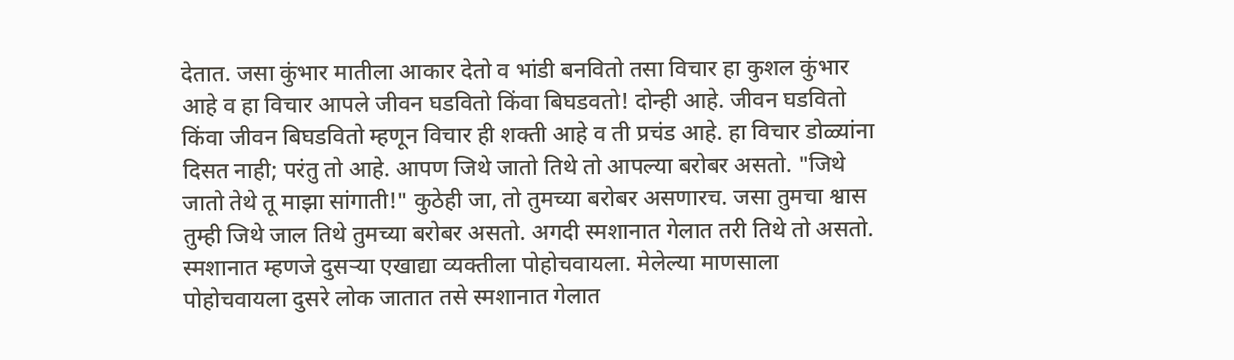देतात. जसा कुंभार मातीला आकार देतो व भांडी बनवितो तसा विचार हा कुशल कुंभार आहे व हा विचार आपले जीवन घडवितो किंवा बिघडवतो! दोन्ही आहे. जीवन घडवितो किंवा जीवन बिघडवितो म्हणून विचार ही शक्ती आहे व ती प्रचंड आहे. हा विचार डोळ्यांना दिसत नाही; परंतु तो आहे. आपण जिथे जातो तिथे तो आपल्या बरोबर असतो. "जिथे जातो तेथे तू माझा सांगाती!" कुठेही जा, तो तुमच्या बरोबर असणारच. जसा तुमचा श्वास तुम्ही जिथे जाल तिथे तुमच्या बरोबर असतो. अगदी स्मशानात गेलात तरी तिथे तो असतो. स्मशानात म्हणजे दुसऱ्या एखाद्या व्यक्तीला पोहोचवायला. मेलेल्या माणसाला पोहोचवायला दुसरे लोक जातात तसे स्मशानात गेलात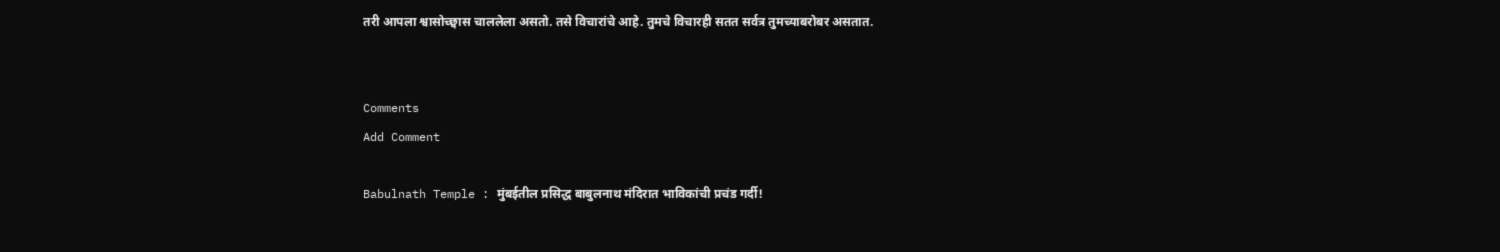तरी आपला श्वासोच्छ्वास चाललेला असतो. तसे विचारांचे आहे. तुमचे विचारही सतत सर्वत्र तुमच्याबरोबर असतात.


Comments
Add Comment

Babulnath Temple : मुंबईतील प्रसिद्ध बाबुलनाथ मंदिरात भाविकांची प्रचंड गर्दी!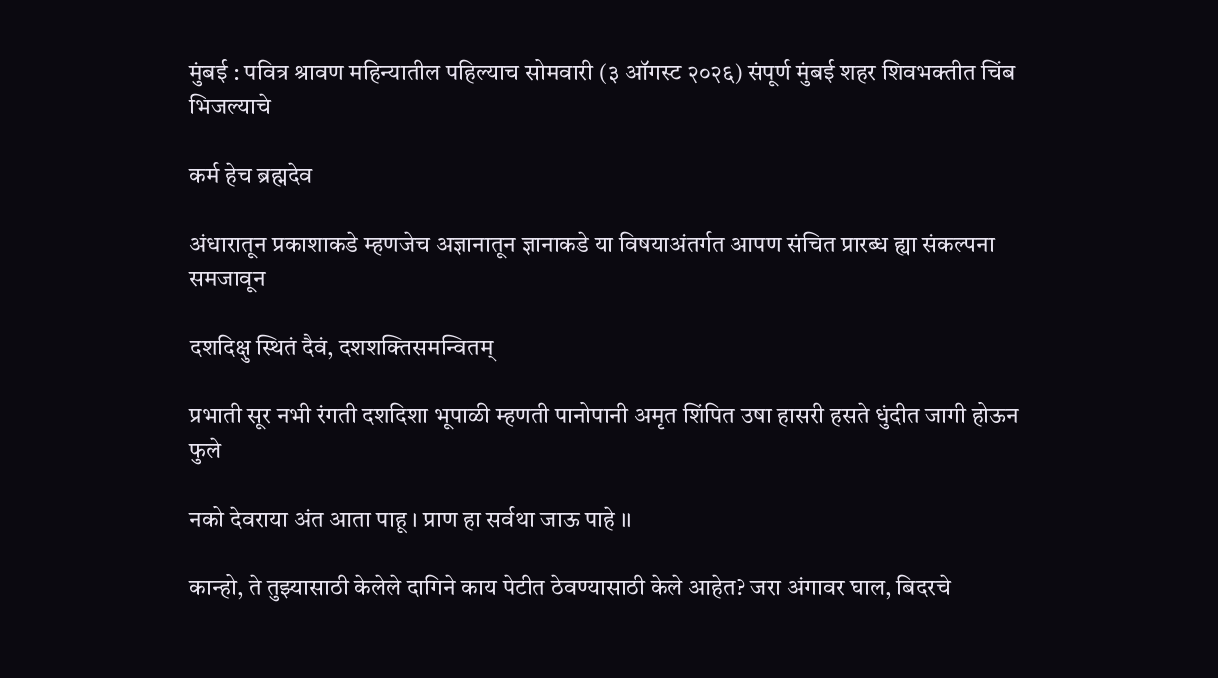मुंबई : पवित्र श्रावण महिन्यातील पहिल्याच सोमवारी (३ ऑगस्ट २०२६) संपूर्ण मुंबई शहर शिवभक्तीत चिंब भिजल्याचे

कर्म हेच ब्रह्मदेव

अंधारातून प्रकाशाकडे म्हणजेच अज्ञानातून ज्ञानाकडे या विषयाअंतर्गत आपण संचित प्रारब्ध ह्या संकल्पना समजावून

दशदिक्षु स्थितं दैवं, दशशक्तिसमन्वितम्

प्रभाती सूर नभी रंगती दशदिशा भूपाळी म्हणती पानोपानी अमृत शिंपित उषा हासरी हसते धुंदीत जागी होऊन फुले

नको देवराया अंत आता पाहू । प्राण हा सर्वथा जाऊ पाहे ।।

कान्हो, ते तुझ्यासाठी केलेले दागिने काय पेटीत ठेवण्यासाठी केले आहेत? जरा अंगावर घाल, बिदरचे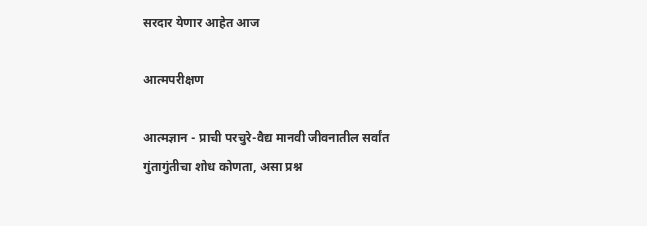सरदार येणार आहेत आज

आत्मपरीक्षण

आत्मज्ञान - प्राची परचुरे-वैद्य मानवी जीवनातील सर्वांत गुंतागुंतीचा शोध कोणता, असा प्रश्न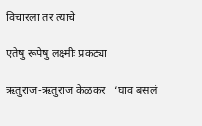विचारला तर त्याचे

एतेषु रूपेषु लक्ष्मीः प्रकट्या

ऋतुराज-ऋतुराज केळकर   ‘घाव बसलं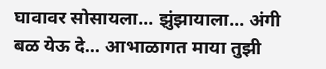घावावर सोसायला... झुंझायाला... अंगी बळ येऊ दे... आभाळागत माया तुझी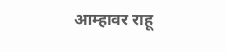आम्हावर राहू